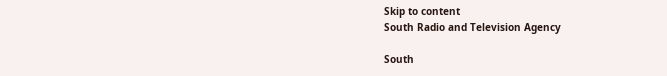Skip to content
South Radio and Television Agency

South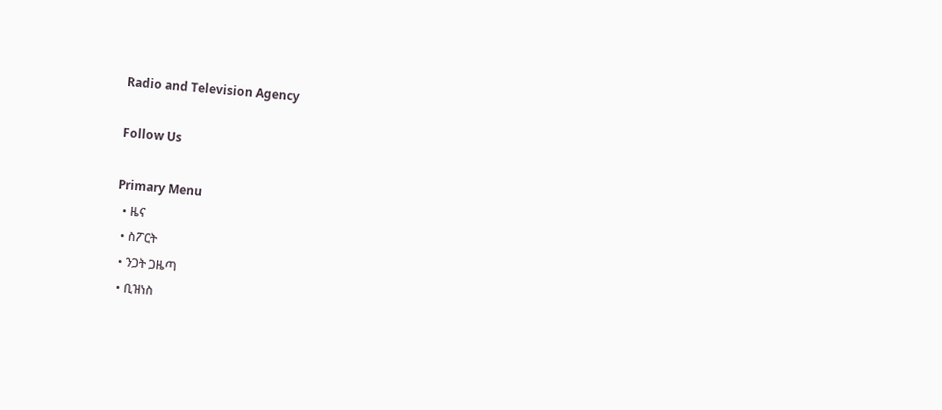Radio and Television Agency

Follow Us

Primary Menu
  • ዜና
  • ስፖርት
  • ንጋት ጋዜጣ
  • ቢዝነስ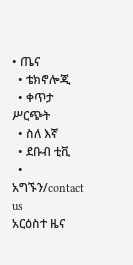• ጤና
  • ቴክኖሎጂ
  • ቀጥታ ሥርጭት
  • ስለ እኛ
  • ደቡብ ቲቪ
  • አግኙን/contact us
አርዕስተ ዜና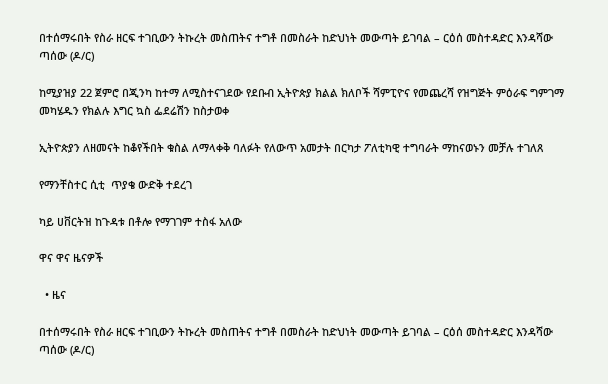በተሰማሩበት የስራ ዘርፍ ተገቢውን ትኩረት መስጠትና ተግቶ በመስራት ከድህነት መውጣት ይገባል – ርዕሰ መስተዳድር እንዳሻው ጣሰው (ዶ/ር)

ከሚያዝያ 22 ጀምሮ በጂንካ ከተማ ለሚስተናገደው የደቡብ ኢትዮጵያ ክልል ክለቦች ሻምፒዮና የመጨረሻ የዝግጅት ምዕራፍ ግምገማ መካሄዱን የክልሉ እግር ኳስ ፌደሬሽን ከስታወቀ

ኢትዮጵያን ለዘመናት ከቆየችበት ቁስል ለማላቀቅ ባለፉት የለውጥ አመታት በርካታ ፖለቲካዊ ተግባራት ማከናወኑን መቻሉ ተገለጸ

የማንቸስተር ሲቲ  ጥያቄ ውድቅ ተደረገ

ካይ ሀቨርትዝ ከጉዳቱ በቶሎ የማገገም ተስፋ አለው

ዋና ዋና ዜናዎች

  • ዜና

በተሰማሩበት የስራ ዘርፍ ተገቢውን ትኩረት መስጠትና ተግቶ በመስራት ከድህነት መውጣት ይገባል – ርዕሰ መስተዳድር እንዳሻው ጣሰው (ዶ/ር)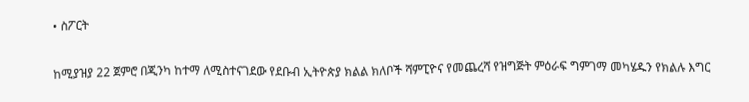• ስፖርት

ከሚያዝያ 22 ጀምሮ በጂንካ ከተማ ለሚስተናገደው የደቡብ ኢትዮጵያ ክልል ክለቦች ሻምፒዮና የመጨረሻ የዝግጅት ምዕራፍ ግምገማ መካሄዱን የክልሉ እግር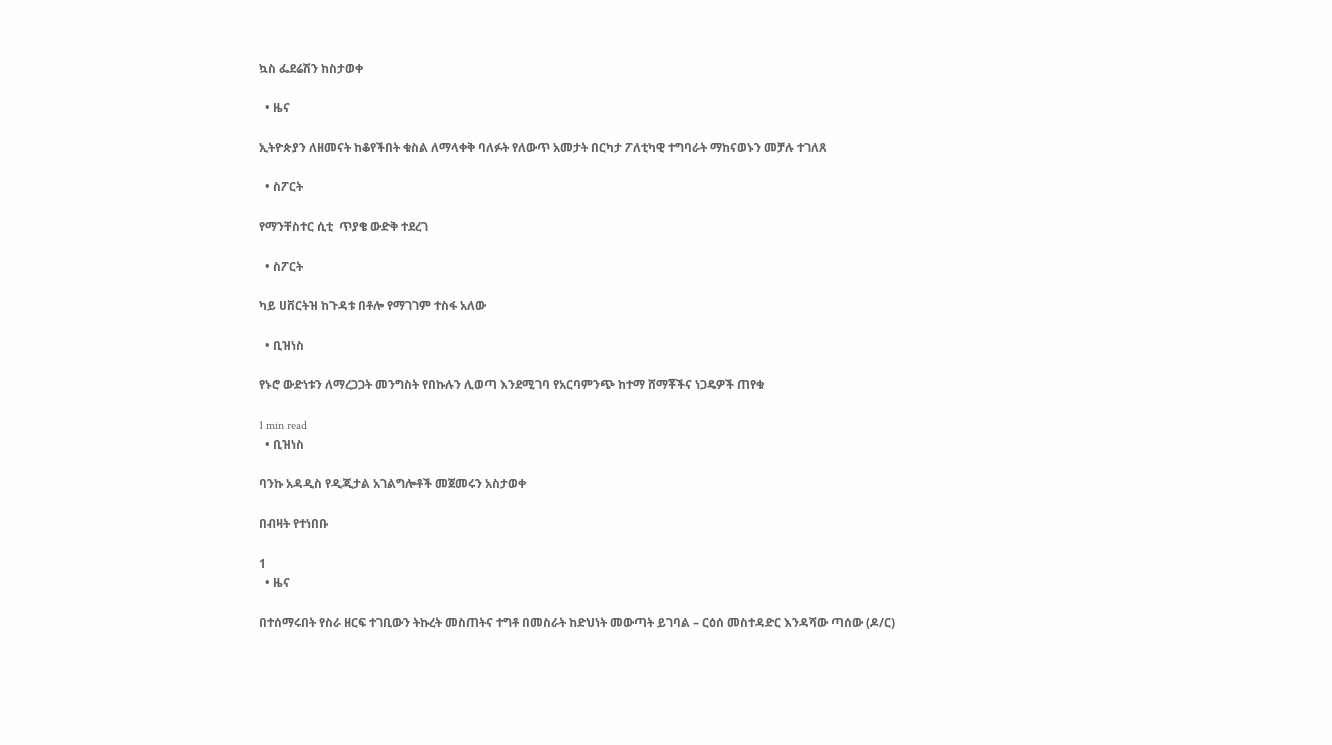ኳስ ፌደሬሽን ከስታወቀ

  • ዜና

ኢትዮጵያን ለዘመናት ከቆየችበት ቁስል ለማላቀቅ ባለፉት የለውጥ አመታት በርካታ ፖለቲካዊ ተግባራት ማከናወኑን መቻሉ ተገለጸ

  • ስፖርት

የማንቸስተር ሲቲ  ጥያቄ ውድቅ ተደረገ

  • ስፖርት

ካይ ሀቨርትዝ ከጉዳቱ በቶሎ የማገገም ተስፋ አለው

  • ቢዝነስ

የኑሮ ውድነቱን ለማረጋጋት መንግስት የበኩሉን ሊወጣ እንደሚገባ የአርባምንጭ ከተማ ሸማቾችና ነጋዴዎች ጠየቁ

1 min read
  • ቢዝነስ

ባንኩ አዳዲስ የዲጂታል አገልግሎቶች መጀመሩን አስታወቀ

በብዛት የተነበቡ

1
  • ዜና

በተሰማሩበት የስራ ዘርፍ ተገቢውን ትኩረት መስጠትና ተግቶ በመስራት ከድህነት መውጣት ይገባል – ርዕሰ መስተዳድር እንዳሻው ጣሰው (ዶ/ር)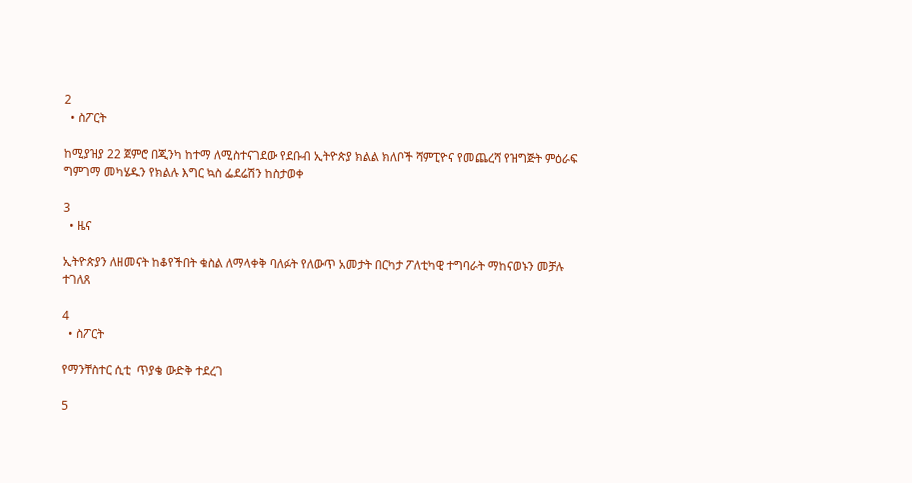2
  • ስፖርት

ከሚያዝያ 22 ጀምሮ በጂንካ ከተማ ለሚስተናገደው የደቡብ ኢትዮጵያ ክልል ክለቦች ሻምፒዮና የመጨረሻ የዝግጅት ምዕራፍ ግምገማ መካሄዱን የክልሉ እግር ኳስ ፌደሬሽን ከስታወቀ

3
  • ዜና

ኢትዮጵያን ለዘመናት ከቆየችበት ቁስል ለማላቀቅ ባለፉት የለውጥ አመታት በርካታ ፖለቲካዊ ተግባራት ማከናወኑን መቻሉ ተገለጸ

4
  • ስፖርት

የማንቸስተር ሲቲ  ጥያቄ ውድቅ ተደረገ

5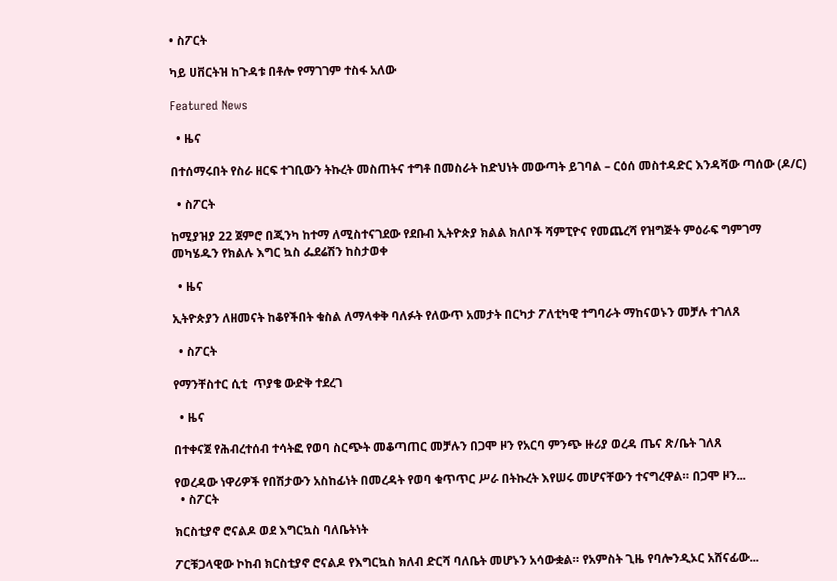• ስፖርት

ካይ ሀቨርትዝ ከጉዳቱ በቶሎ የማገገም ተስፋ አለው

Featured News

  • ዜና

በተሰማሩበት የስራ ዘርፍ ተገቢውን ትኩረት መስጠትና ተግቶ በመስራት ከድህነት መውጣት ይገባል – ርዕሰ መስተዳድር እንዳሻው ጣሰው (ዶ/ር)

  • ስፖርት

ከሚያዝያ 22 ጀምሮ በጂንካ ከተማ ለሚስተናገደው የደቡብ ኢትዮጵያ ክልል ክለቦች ሻምፒዮና የመጨረሻ የዝግጅት ምዕራፍ ግምገማ መካሄዱን የክልሉ እግር ኳስ ፌደሬሽን ከስታወቀ

  • ዜና

ኢትዮጵያን ለዘመናት ከቆየችበት ቁስል ለማላቀቅ ባለፉት የለውጥ አመታት በርካታ ፖለቲካዊ ተግባራት ማከናወኑን መቻሉ ተገለጸ

  • ስፖርት

የማንቸስተር ሲቲ  ጥያቄ ውድቅ ተደረገ

  • ዜና

በተቀናጀ የሕብረተሰብ ተሳትፎ የወባ ስርጭት መቆጣጠር መቻሉን በጋሞ ዞን የአርባ ምንጭ ዙሪያ ወረዳ ጤና ጽ/ቤት ገለጸ

የወረዳው ነዋሪዎች የበሽታውን አስከፊነት በመረዳት የወባ ቁጥጥር ሥራ በትኩረት እየሠሩ መሆናቸውን ተናግረዋል። በጋሞ ዞን...
  • ስፖርት

ክርስቲያኖ ሮናልዶ ወደ እግርኳስ ባለቤትነት

ፖርቹጋላዊው ኮከብ ክርስቲያኖ ሮናልዶ የእግርኳስ ክለብ ድርሻ ባለቤት መሆኑን አሳውቋል። የአምስት ጊዜ የባሎንዲኦር አሸናፊው...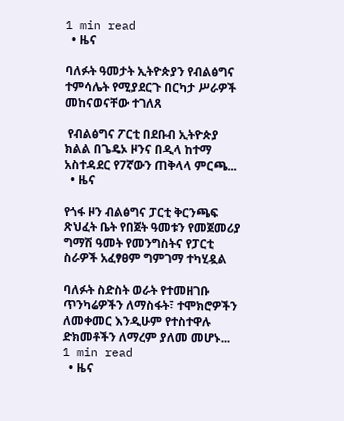1 min read
  • ዜና

ባለፉት ዓመታት ኢትዮጵያን የብልፅግና ተምሳሌት የሚያደርጉ በርካታ ሥራዎች መከናወናቸው ተገለጸ

 የብልፅግና ፖርቲ በደቡብ ኢትዮጵያ ክልል በጌዴኦ ዞንና በዲላ ከተማ አስተዳደር የ7ኛውን ጠቅላላ ምርጫ...
  • ዜና

የጎፋ ዞን ብልፅግና ፓርቲ ቅርንጫፍ ጽህፈት ቤት የበጀት ዓመቱን የመጀመሪያ ግማሽ ዓመት የመንግስትና የፓርቲ ስራዎች አፈፃፀም ግምገማ ተካሂዷል

ባለፉት ስድስት ወራት የተመዘገቡ ጥንካሬዎችን ለማስፋት፣ ተሞክሮዎችን ለመቀመር እንዲሁም የተስተዋሉ ድክመቶችን ለማረም ያለመ መሆኑ...
1 min read
  • ዜና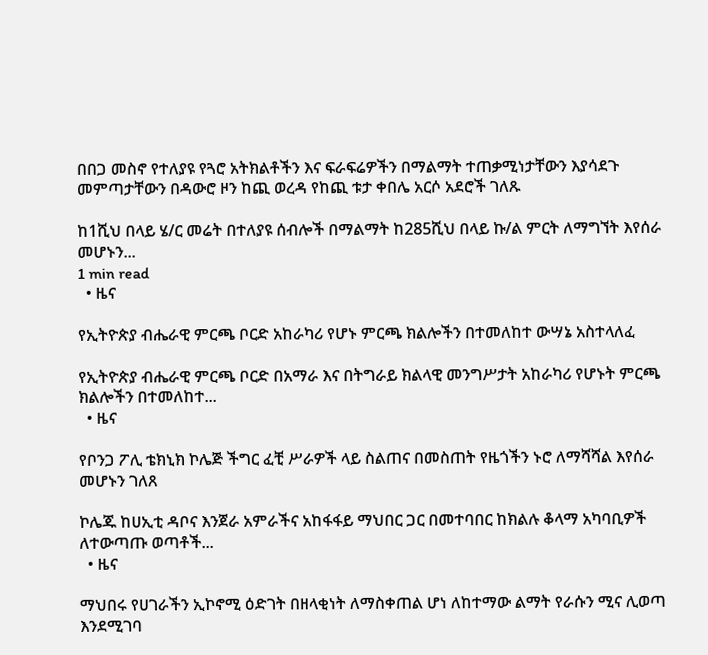በበጋ መስኖ የተለያዩ የጓሮ አትክልቶችን እና ፍራፍሬዎችን በማልማት ተጠቃሚነታቸውን እያሳደጉ መምጣታቸውን በዳውሮ ዞን ከጪ ወረዳ የከጪ ቱታ ቀበሌ አርሶ አደሮች ገለጹ

ከ1ሺህ በላይ ሄ/ር መሬት በተለያዩ ሰብሎች በማልማት ከ285ሺህ በላይ ኩ/ል ምርት ለማግኘት እየሰራ መሆኑን...
1 min read
  • ዜና

የኢትዮጵያ ብሔራዊ ምርጫ ቦርድ አከራካሪ የሆኑ ምርጫ ክልሎችን በተመለከተ ውሣኔ አስተላለፈ

የኢትዮጵያ ብሔራዊ ምርጫ ቦርድ በአማራ እና በትግራይ ክልላዊ መንግሥታት አከራካሪ የሆኑት ምርጫ ክልሎችን በተመለከተ...
  • ዜና

የቦንጋ ፖሊ ቴክኒክ ኮሌጅ ችግር ፈቺ ሥራዎች ላይ ስልጠና በመስጠት የዜጎችን ኑሮ ለማሻሻል እየሰራ መሆኑን ገለጸ

ኮሌጁ ከሀኢቲ ዳቦና እንጀራ አምራችና አከፋፋይ ማህበር ጋር በመተባበር ከክልሉ ቆላማ አካባቢዎች ለተውጣጡ ወጣቶች...
  • ዜና

ማህበሩ የሀገራችን ኢኮኖሚ ዕድገት በዘላቂነት ለማስቀጠል ሆነ ለከተማው ልማት የራሱን ሚና ሊወጣ እንደሚገባ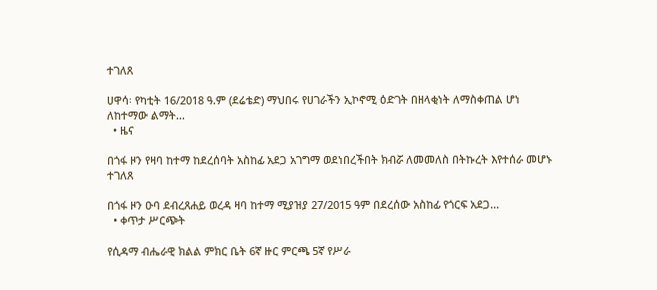ተገለጸ

ሀዋሳ፡ የካቲት 16/2018 ዓ.ም (ደሬቴድ) ማህበሩ የሀገራችን ኢኮኖሚ ዕድገት በዘላቂነት ለማስቀጠል ሆነ ለከተማው ልማት...
  • ዜና

በጎፋ ዞን የዛባ ከተማ ከደረሰባት አስከፊ አደጋ አገግማ ወደነበረችበት ክብሯ ለመመለስ በትኩረት እየተሰራ መሆኑ ተገለጸ

በጎፋ ዞን ዑባ ደብረጸሐይ ወረዳ ዛባ ከተማ ሚያዝያ 27/2015 ዓም በደረሰው አስከፊ የጎርፍ አደጋ...
  • ቀጥታ ሥርጭት

የሲዳማ ብሔራዊ ክልል ምክር ቤት 6ኛ ዙር ምርጫ 5ኛ የሥራ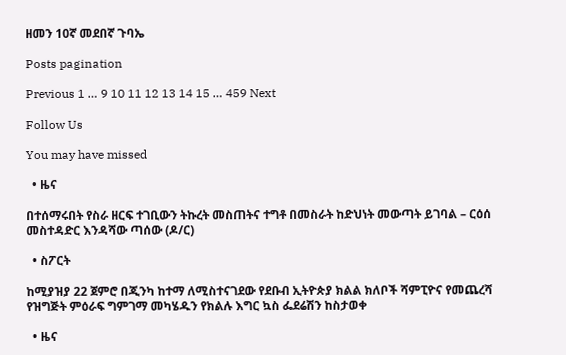ዘመን 10ኛ መደበኛ ጉባኤ

Posts pagination

Previous 1 … 9 10 11 12 13 14 15 … 459 Next

Follow Us

You may have missed

  • ዜና

በተሰማሩበት የስራ ዘርፍ ተገቢውን ትኩረት መስጠትና ተግቶ በመስራት ከድህነት መውጣት ይገባል – ርዕሰ መስተዳድር እንዳሻው ጣሰው (ዶ/ር)

  • ስፖርት

ከሚያዝያ 22 ጀምሮ በጂንካ ከተማ ለሚስተናገደው የደቡብ ኢትዮጵያ ክልል ክለቦች ሻምፒዮና የመጨረሻ የዝግጅት ምዕራፍ ግምገማ መካሄዱን የክልሉ እግር ኳስ ፌደሬሽን ከስታወቀ

  • ዜና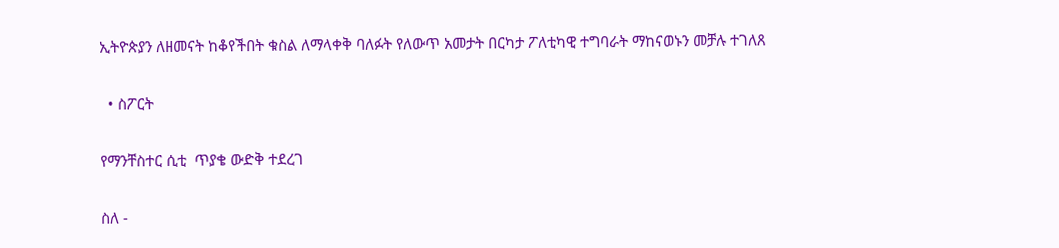ኢትዮጵያን ለዘመናት ከቆየችበት ቁስል ለማላቀቅ ባለፉት የለውጥ አመታት በርካታ ፖለቲካዊ ተግባራት ማከናወኑን መቻሉ ተገለጸ

  • ስፖርት

የማንቸስተር ሲቲ  ጥያቄ ውድቅ ተደረገ

ስለ -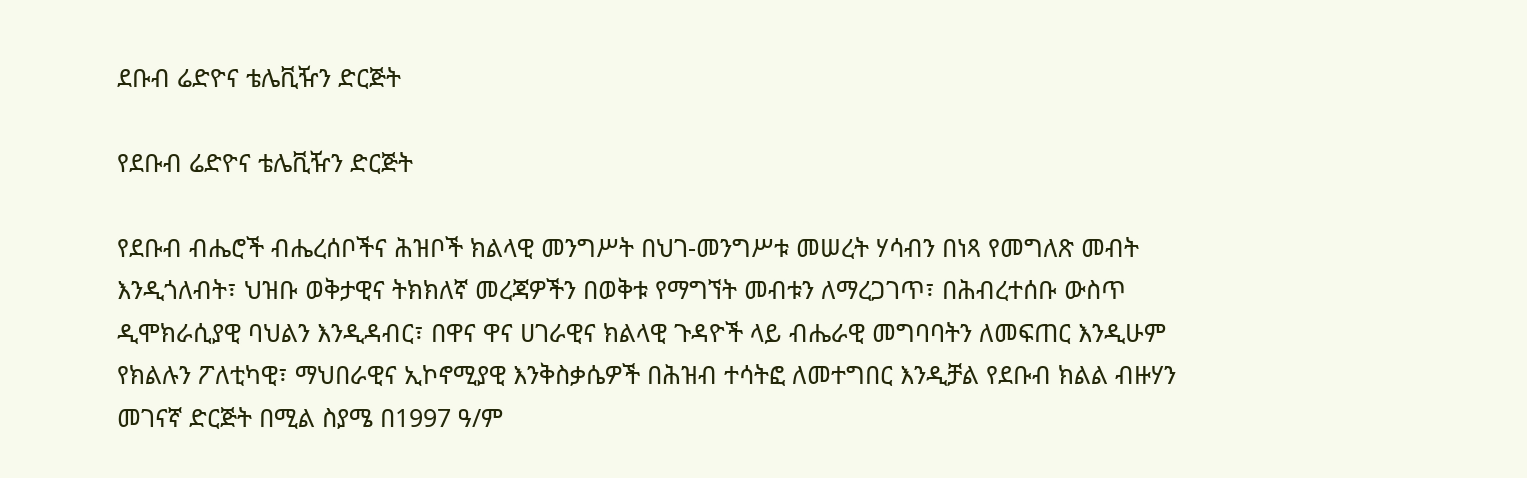ደቡብ ሬድዮና ቴሌቪዥን ድርጅት

የደቡብ ሬድዮና ቴሌቪዥን ድርጅት

የደቡብ ብሔሮች ብሔረሰቦችና ሕዝቦች ክልላዊ መንግሥት በህገ-መንግሥቱ መሠረት ሃሳብን በነጻ የመግለጽ መብት እንዲጎለብት፣ ህዝቡ ወቅታዊና ትክክለኛ መረጃዎችን በወቅቱ የማግኘት መብቱን ለማረጋገጥ፣ በሕብረተሰቡ ውስጥ ዲሞክራሲያዊ ባህልን እንዲዳብር፣ በዋና ዋና ሀገራዊና ክልላዊ ጉዳዮች ላይ ብሔራዊ መግባባትን ለመፍጠር እንዲሁም የክልሉን ፖለቲካዊ፣ ማህበራዊና ኢኮኖሚያዊ እንቅስቃሴዎች በሕዝብ ተሳትፎ ለመተግበር እንዲቻል የደቡብ ክልል ብዙሃን መገናኛ ድርጅት በሚል ስያሜ በ1997 ዓ/ም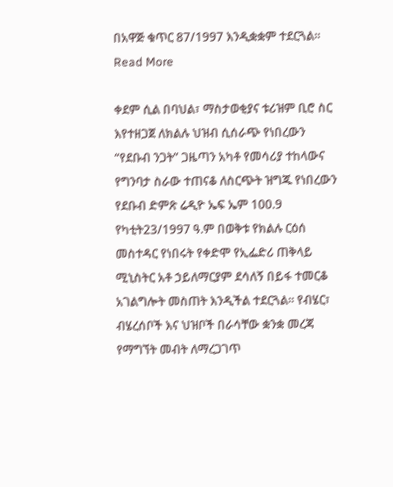በአዋጅ ቁጥር 87/1997 እንዲቋቋም ተደርጓል፡፡ Read More

ቀደም ሲል በባህል፣ ማስታወቂያና ቱሪዝም ቢሮ ስር እየተዘጋጀ ለክልሉ ህዝብ ሲሰራጭ የነበረውን “የደቡብ ንጋት” ጋዜጣን አካቶ የመሳሪያ ተከላውና የግንባታ ስራው ተጠናቆ ለስርጭት ዝግጁ የነበረውን የደቡብ ድምጽ ሬዲዮ ኤፍ ኤም 100.9  የካቲት23/1997 ዓ.ም በወቅቱ የክልሉ ርዕሰ መስተዳር የነበሩት የቀድሞ የኢፌድሪ ጠቅላይ ሚኒስትር አቶ ኃይለማርያም ደሳለኝ በይፋ ተመርቆ አገልግሎት መስጠት እንዲችል ተደርጓል፡፡ የብሄር፣ ብሄረሰቦች እና ህዝቦች በራሳቸው ቋንቋ መረጃ የማግኘት መብት ለማረጋገጥ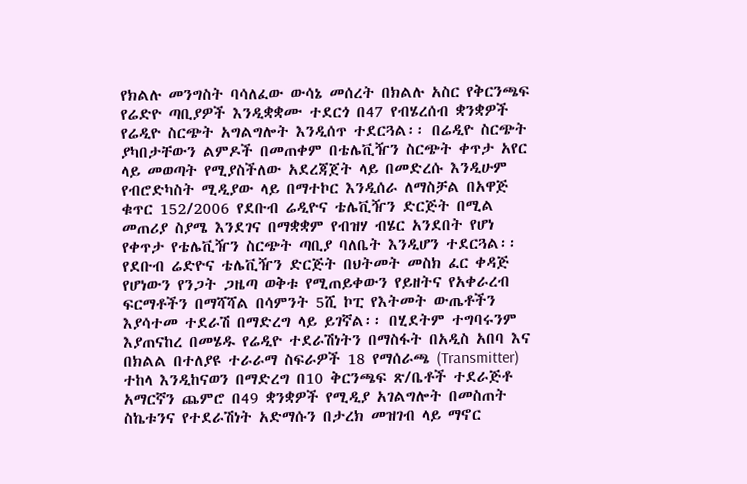የክልሉ መንግስት ባሳለፈው ውሳኔ መሰረት በክልሉ አስር የቅርንጫፍ የሬድዮ ጣቢያዎች እንዲቋቋሙ ተደርጎ በ47 የብሄረሰብ ቋንቋዎች የሬዲዮ ስርጭት አግልግሎት እንዲሰጥ ተደርጓል፡፡ በሬዲዮ ስርጭት ያካበታቸውን ልምዶች በመጠቀም በቴሌቪዥን ስርጭት ቀጥታ አየር ላይ መወጣት የሚያስችለው አደረጃጀት ላይ በመድረሱ እንዲሁም የብሮድካስት ሚዲያው ላይ በማተኮር እንዲሰራ ለማስቻል በአዋጅ ቁጥር 152/2006 የደቡብ ሬዲዮና ቴሌቪዥን ድርጅት በሚል መጠሪያ ስያሜ እንደገና በማቋቋም የብዝሃ ብሄር አንደበት የሆነ የቀጥታ የቴሌቪዥን ስርጭት ጣቢያ ባለቤት እንዲሆን ተደርጓል፡፡ የደቡብ ሬድዮና ቴሌቪዥን ድርጅት በህትመት መስክ ፈር ቀዳጅ የሆነውን የንጋት ጋዜጣ ወቅቱ የሚጠይቀውን የይዘትና የአቀራረብ ፍርማቶችን በማሻሻል በሳምንት 5ሺ ኮፒ የእትመት ውጤቶችን እያሳተመ ተደራሽ በማድረግ ላይ ይገኛል፡፡ በሂደትም ተግባሩንም እያጠናከረ በመሄዱ የሬዲዮ ተደራሽነትን በማስፋት በአዲስ አበባ እና በክልል በተለያዩ ተራራማ ስፍራዎች 18 የማሰራጫ (Transmitter) ተከላ እንዲከናወን በማድረግ በ10 ቅርንጫፍ ጽ/ቤቶች ተደራጅቶ አማርኛን ጨምሮ በ49 ቋንቋዎች የሚዲያ አገልግሎት በመስጠት ስኬቱንና የተደራሽነት አድማሱን በታረክ መዝገብ ላይ ማኖር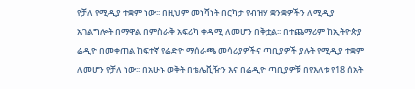የቻለ የሚዲያ ተቋም ነው፡፡ በዚህም መነሻነት በርካታ የብዝሃ ቋንቋዎችን ለሚዲያ አገልግሎት በማዋል በምስራቅ አፍሪካ ቀዳሚ ለመሆን በቅቷል፡፡ በተጨማሪም ከኢትዮጵያ ሬዲዮ በመቀጠል ከፍተኛ የሬድዮ ማሰራጫ መሳሪያዎችና ጣቢያዎች ያሉት የሚዲያ ተቋም ለመሆን የቻለ ነው፡፡ በአሁኑ ወቅት በቴሌቪዥን እና በሬዲዮ ጣቢያዎቹ በየእለቱ የ18 ሰአት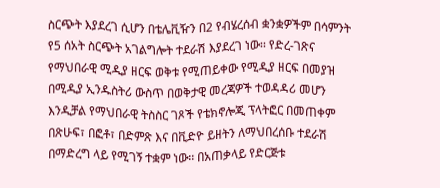ስርጭት እያደረገ ሲሆን በቴሌቪዥን በ2 የብሄረሰብ ቋንቋዎችም በሳምንት የ5 ሰአት ስርጭት አገልግሎት ተደራሽ እያደረገ ነው፡፡ የድረ-ገጽና የማህበራዊ ሚዲያ ዘርፍ ወቅቱ የሚጠይቀው የሚዲያ ዘርፍ በመያዝ በሚዲያ ኢንዱስትሪ ውስጥ በወቅታዊ መረጃዎች ተወዳዳሪ መሆን እንዲቻል የማህበራዊ ትስስር ገጾች የቴክኖሎጂ ፕላትፎር በመጠቀም በጽሁፍ፣ በፎቶ፣ በድምጽ እና በቪድዮ ይዘትን ለማህበረሰቡ ተደራሽ በማድረግ ላይ የሚገኝ ተቋም ነው፡፡ በአጠቃላይ የድርጅቱ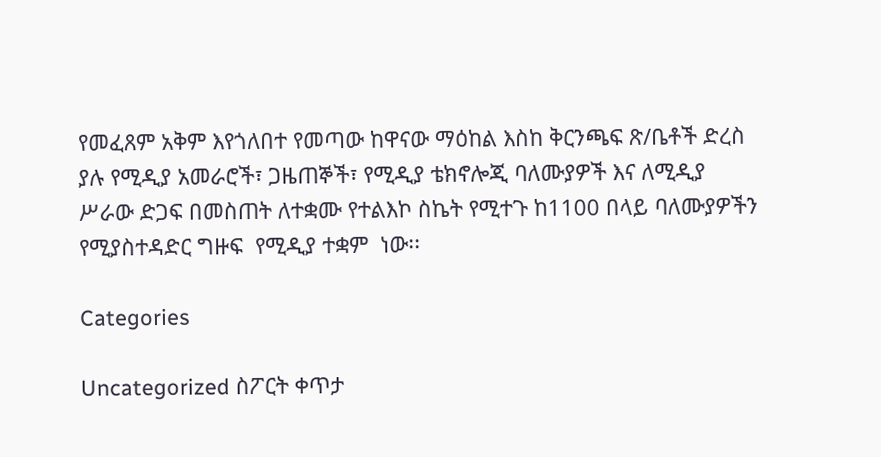የመፈጸም አቅም እየጎለበተ የመጣው ከዋናው ማዕከል እስከ ቅርንጫፍ ጽ/ቤቶች ድረስ ያሉ የሚዲያ አመራሮች፣ ጋዜጠኞች፣ የሚዲያ ቴክኖሎጂ ባለሙያዎች እና ለሚዲያ ሥራው ድጋፍ በመስጠት ለተቋሙ የተልእኮ ስኬት የሚተጉ ከ1100 በላይ ባለሙያዎችን የሚያስተዳድር ግዙፍ  የሚዲያ ተቋም  ነው፡፡

Categories

Uncategorized ስፖርት ቀጥታ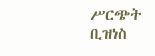ሥርጭት ቢዝነስ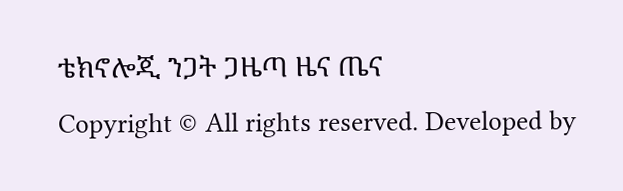ቴክኖሎጂ ንጋት ጋዜጣ ዜና ጤና
Copyright © All rights reserved. Developed by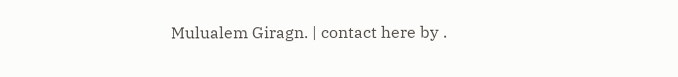Mulualem Giragn. | contact here by .